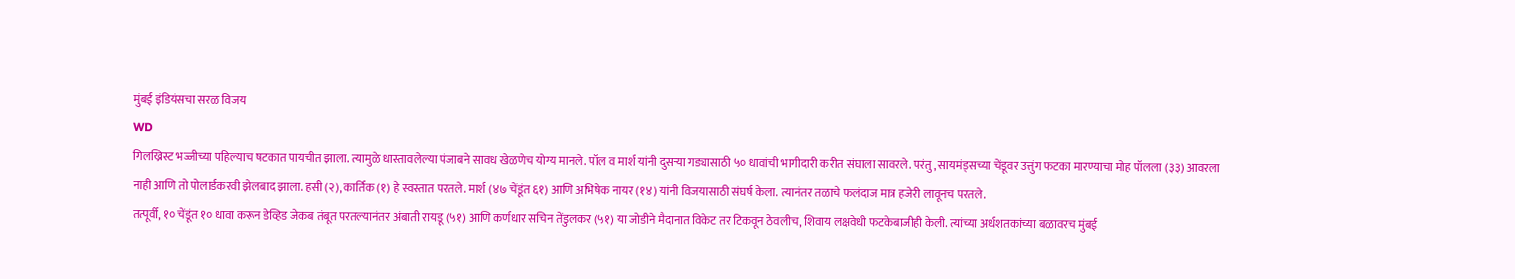मुंबई इंडियंसचा सरळ विजय
WD
गिलख्रिस्ट भज्जीच्या पहिल्याच षटकात पायचीत झाला. त्यामुळे धास्तावलेल्या पंजाबने सावध खेळणेच योग्य मानले. पॉल व मार्श यांनी दुसऱ्या गड्यासाठी ५० धावांची भागीदारी करीत संघाला सावरले. परंतु, सायमंड्सच्या चेंडूवर उत्तुंग फटका मारण्याचा मोह पॉलला (३३) आवरला नाही आणि तो पोलार्डकरवी झेलबाद झाला. हसी (२), कार्तिक (१) हे स्वस्तात परतले. मार्श (४७ चेंडूंत ६१) आणि अभिषेक नायर (१४) यांनी विजयासाठी संघर्ष केला. त्यानंतर तळाचे फलंदाज मात्र हजेरी लावूनच परतले.
तत्पूर्वी, १० चेंडूंत १० धावा करून डेव्हिड जेकब तंबूत परतल्यानंतर अंबाती रायडू (५१) आणि कर्णधार सचिन तेंडुलकर (५१) या जोडीने मैदानात विकेट तर टिकवून ठेवलीच, शिवाय लक्षवेधी फटकेबाजीही केली. त्यांच्या अर्धशतकांच्या बळावरच मुंबई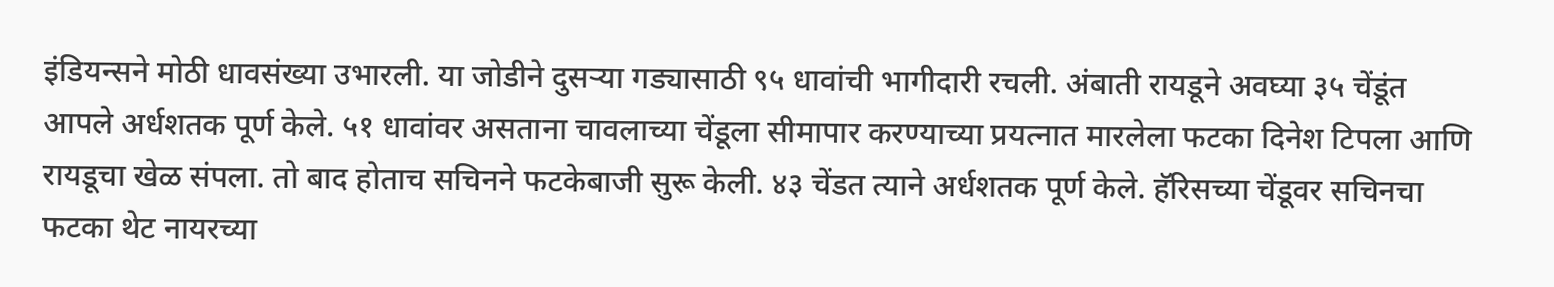इंडियन्सने मोठी धावसंख्या उभारली. या जोडीने दुसऱ्या गड्यासाठी ९५ धावांची भागीदारी रचली. अंबाती रायडूने अवघ्या ३५ चेंडूंत आपले अर्धशतक पूर्ण केले. ५१ धावांवर असताना चावलाच्या चेंडूला सीमापार करण्याच्या प्रयत्नात मारलेला फटका दिनेश टिपला आणि रायडूचा खेळ संपला. तो बाद होताच सचिनने फटकेबाजी सुरू केली. ४३ चेंडत त्याने अर्धशतक पूर्ण केले. हॅरिसच्या चेंडूवर सचिनचा फटका थेट नायरच्या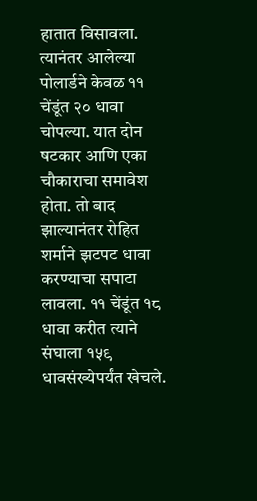हातात विसावला. त्यानंतर आलेल्या पोलार्डने केवळ ११ चेंडूंत २० धावा चोपल्या. यात दोन षटकार आणि एका चौकाराचा समावेश होता. तो बाद झाल्यानंतर रोहित शर्माने झटपट धावा करण्याचा सपाटा लावला. ११ चेंडूंत १८ धावा करीत त्याने संघाला १५९ धावसंख्येपर्यंत खेचले.